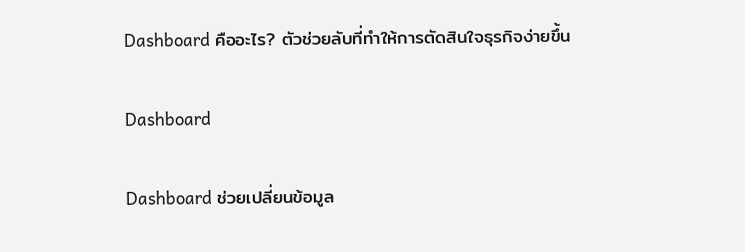Dashboard คืออะไร? ตัวช่วยลับที่ทำให้การตัดสินใจธุรกิจง่ายขึ้น

Dashboard

Dashboard ช่วยเปลี่ยนข้อมูล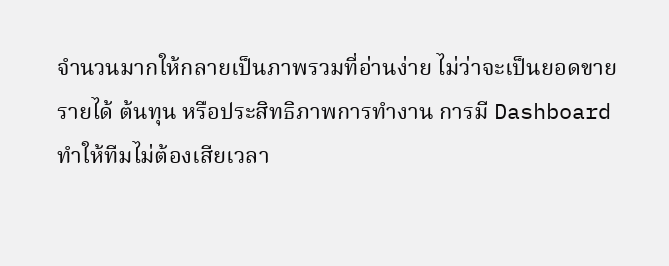จำนวนมากให้กลายเป็นภาพรวมที่อ่านง่าย ไม่ว่าจะเป็นยอดขาย รายได้ ต้นทุน หรือประสิทธิภาพการทำงาน การมี Dashboard ทำให้ทีมไม่ต้องเสียเวลา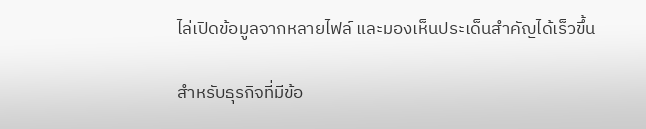ไล่เปิดข้อมูลจากหลายไฟล์ และมองเห็นประเด็นสำคัญได้เร็วขึ้น

สำหรับธุรกิจที่มีข้อ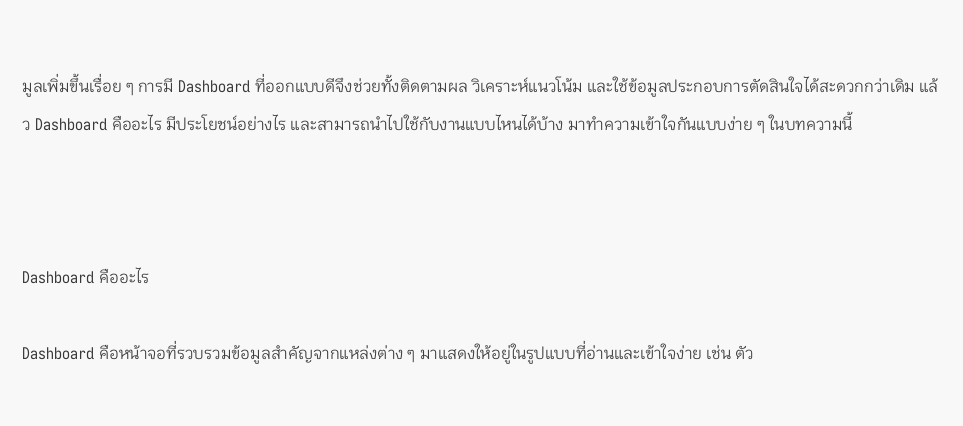มูลเพิ่มขึ้นเรื่อย ๆ การมี Dashboard ที่ออกแบบดีจึงช่วยทั้งติดตามผล วิเคราะห์แนวโน้ม และใช้ข้อมูลประกอบการตัดสินใจได้สะดวกกว่าเดิม แล้ว Dashboard คืออะไร มีประโยชน์อย่างไร และสามารถนำไปใช้กับงานแบบไหนได้บ้าง มาทำความเข้าใจกันแบบง่าย ๆ ในบทความนี้



Dashboard คืออะไร

Dashboard คือหน้าจอที่รวบรวมข้อมูลสำคัญจากแหล่งต่าง ๆ มาแสดงให้อยู่ในรูปแบบที่อ่านและเข้าใจง่าย เช่น ตัว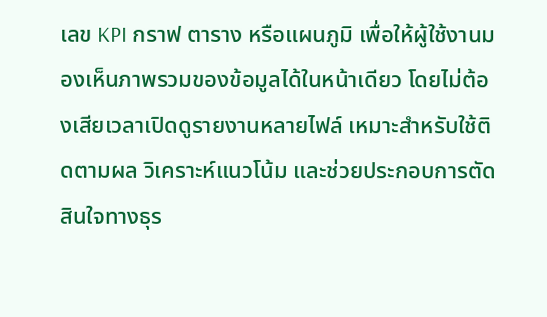เลข KPI กราฟ ตาราง หรือแผนภูมิ เพื่อให้ผู้ใช้งานมองเห็นภาพรวมของข้อมูลได้ในหน้าเดียว โดยไม่ต้องเสียเวลาเปิดดูรายงานหลายไฟล์ เหมาะสำหรับใช้ติดตามผล วิเคราะห์แนวโน้ม และช่วยประกอบการตัดสินใจทางธุร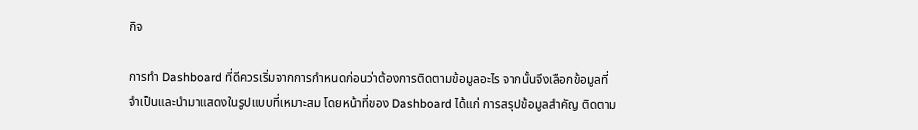กิจ

การทํา Dashboard ที่ดีควรเริ่มจากการกำหนดก่อนว่าต้องการติดตามข้อมูลอะไร จากนั้นจึงเลือกข้อมูลที่จำเป็นและนำมาแสดงในรูปแบบที่เหมาะสม โดยหน้าที่ของ Dashboard ได้แก่ การสรุปข้อมูลสำคัญ ติดตาม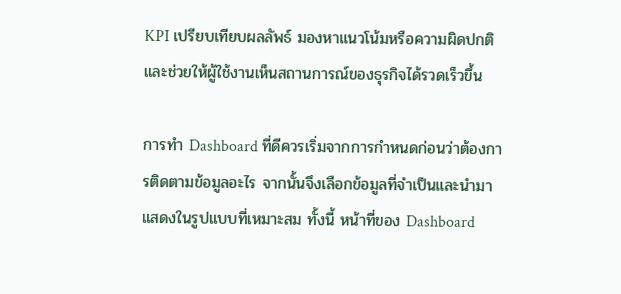KPI เปรียบเทียบผลลัพธ์ มองหาแนวโน้มหรือความผิดปกติ และช่วยให้ผู้ใช้งานเห็นสถานการณ์ของธุรกิจได้รวดเร็วขึ้น

การทํา Dashboard ที่ดีควรเริ่มจากการกำหนดก่อนว่าต้องการติดตามข้อมูลอะไร จากนั้นจึงเลือกข้อมูลที่จำเป็นและนำมาแสดงในรูปแบบที่เหมาะสม ทั้งนี้ หน้าที่ของ Dashboard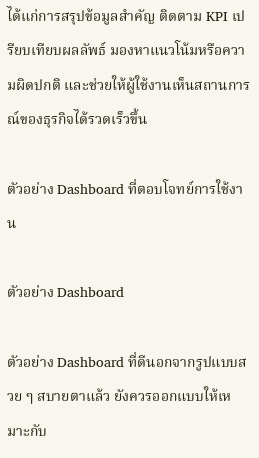ได้แก่การสรุปข้อมูลสำคัญ ติดตาม KPI เปรียบเทียบผลลัพธ์ มองหาแนวโน้มหรือความผิดปกติ และช่วยให้ผู้ใช้งานเห็นสถานการณ์ของธุรกิจได้รวดเร็วขึ้น

ตัวอย่าง Dashboard ที่ตอบโจทย์การใช้งาน

ตัวอย่าง Dashboard

ตัวอย่าง Dashboard ที่ดีนอกจากรูปแบบสวย ๆ สบายตาแล้ว ยังควรออกแบบให้เหมาะกับ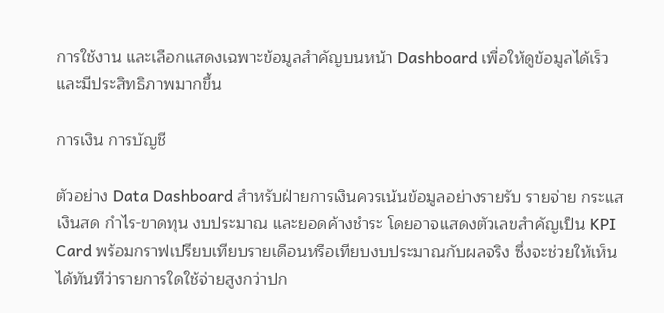การใช้งาน และเลือกแสดงเฉพาะข้อมูลสำคัญบนหน้า Dashboard เพื่อให้ดูข้อมูลได้เร็วและมีประสิทธิภาพมากขึ้น

การเงิน การบัญชี

ตัวอย่าง Data Dashboard สำหรับฝ่ายการเงินควรเน้นข้อมูลอย่างรายรับ รายจ่าย กระแสเงินสด กำไร-ขาดทุน งบประมาณ และยอดค้างชำระ โดยอาจแสดงตัวเลขสำคัญเป็น KPI Card พร้อมกราฟเปรียบเทียบรายเดือนหรือเทียบงบประมาณกับผลจริง ซึ่งจะช่วยให้เห็นได้ทันทีว่ารายการใดใช้จ่ายสูงกว่าปก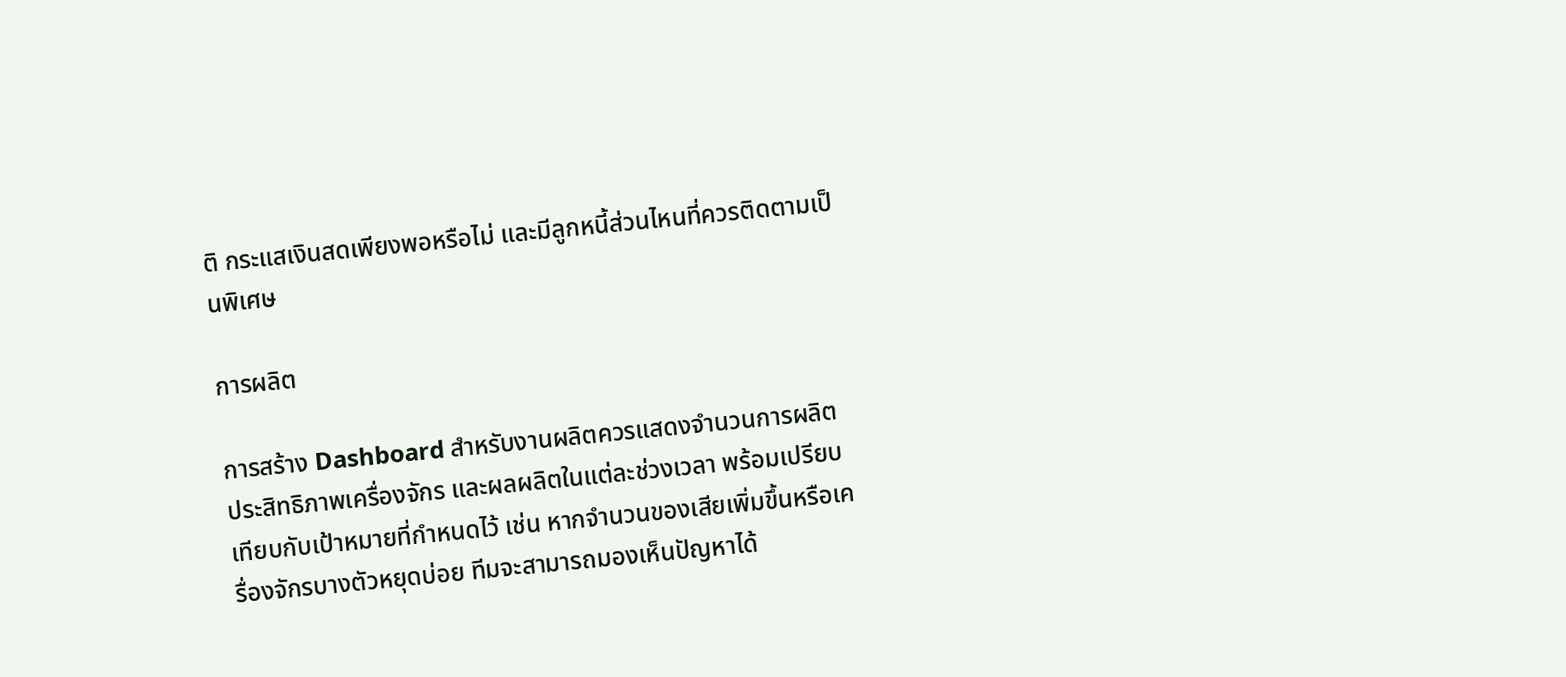ติ กระแสเงินสดเพียงพอหรือไม่ และมีลูกหนี้ส่วนไหนที่ควรติดตามเป็นพิเศษ

การผลิต

การสร้าง Dashboard สำหรับงานผลิตควรแสดงจำนวนการผลิต ประสิทธิภาพเครื่องจักร และผลผลิตในแต่ละช่วงเวลา พร้อมเปรียบเทียบกับเป้าหมายที่กำหนดไว้ เช่น หากจำนวนของเสียเพิ่มขึ้นหรือเครื่องจักรบางตัวหยุดบ่อย ทีมจะสามารถมองเห็นปัญหาได้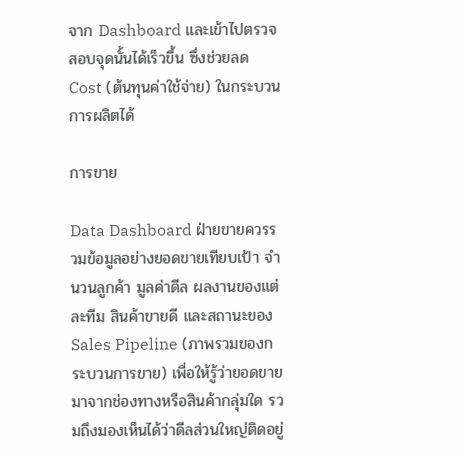จาก Dashboard และเข้าไปตรวจสอบจุดนั้นได้เร็วขึ้น ซึ่งช่วยลด Cost (ต้นทุนค่าใช้จ่าย) ในกระบวนการผลิตได้

การขาย

Data Dashboard ฝ่ายขายควรรวมข้อมูลอย่างยอดขายเทียบเป้า จำนวนลูกค้า มูลค่าดีล ผลงานของแต่ละทีม สินค้าขายดี และสถานะของ Sales Pipeline (ภาพรวมของกระบวนการขาย) เพื่อให้รู้ว่ายอดขายมาจากช่องทางหรือสินค้ากลุ่มใด รวมถึงมองเห็นได้ว่าดีลส่วนใหญ่ติดอยู่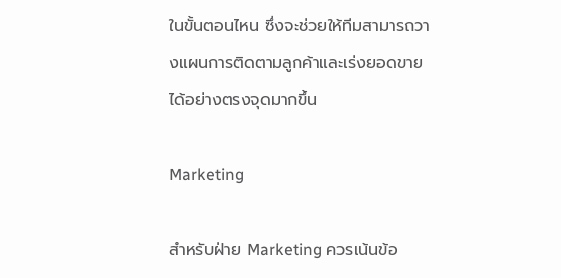ในขั้นตอนไหน ซึ่งจะช่วยให้ทีมสามารถวางแผนการติดตามลูกค้าและเร่งยอดขายได้อย่างตรงจุดมากขึ้น

Marketing

สำหรับฝ่าย Marketing ควรเน้นข้อ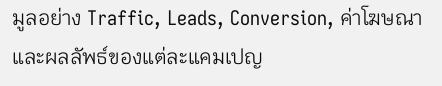มูลอย่าง Traffic, Leads, Conversion, ค่าโฆษณา และผลลัพธ์ของแต่ละแคมเปญ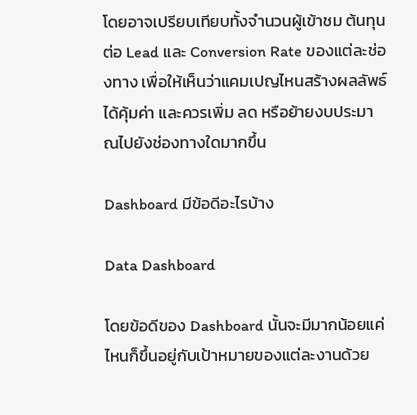โดยอาจเปรียบเทียบทั้งจำนวนผู้เข้าชม ต้นทุนต่อ Lead และ Conversion Rate ของแต่ละช่องทาง เพื่อให้เห็นว่าแคมเปญไหนสร้างผลลัพธ์ได้คุ้มค่า และควรเพิ่ม ลด หรือย้ายงบประมาณไปยังช่องทางใดมากขึ้น

Dashboard มีข้อดีอะไรบ้าง

Data Dashboard

โดยข้อดีของ Dashboard นั้นจะมีมากน้อยแค่ไหนก็ขึ้นอยู่กับเป้าหมายของแต่ละงานด้วย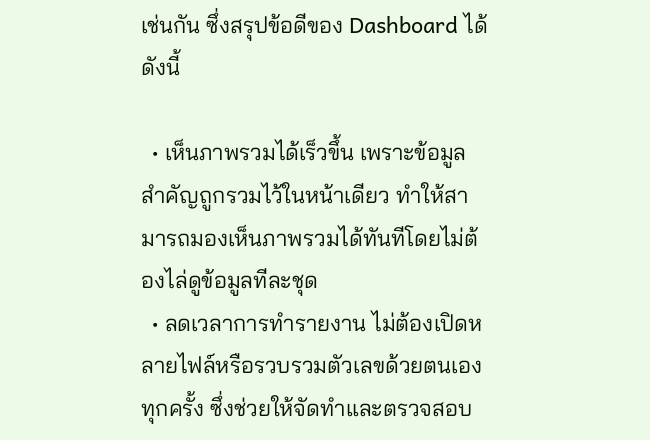เช่นกัน ซึ่งสรุปข้อดีของ Dashboard ได้ดังนี้

  • เห็นภาพรวมได้เร็วขึ้น เพราะข้อมูลสำคัญถูกรวมไว้ในหน้าเดียว ทำให้สามารถมองเห็นภาพรวมได้ทันทีโดยไม่ต้องไล่ดูข้อมูลทีละชุด
  • ลดเวลาการทำรายงาน ไม่ต้องเปิดหลายไฟล์หรือรวบรวมตัวเลขด้วยตนเองทุกครั้ง ซึ่งช่วยให้จัดทำและตรวจสอบ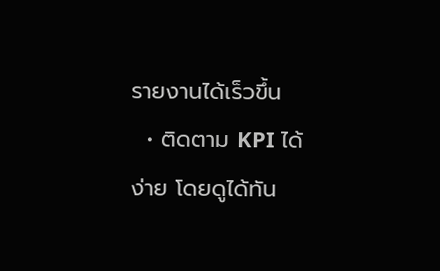รายงานได้เร็วขึ้น
  • ติดตาม KPI ได้ง่าย โดยดูได้ทัน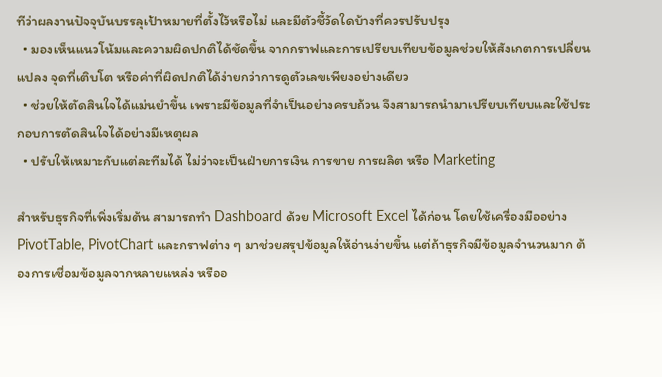ทีว่าผลงานปัจจุบันบรรลุเป้าหมายที่ตั้งไว้หรือไม่ และมีตัวชี้วัดใดบ้างที่ควรปรับปรุง
  • มองเห็นแนวโน้มและความผิดปกติได้ชัดขึ้น จากกราฟและการเปรียบเทียบข้อมูลช่วยให้สังเกตการเปลี่ยนแปลง จุดที่เติบโต หรือค่าที่ผิดปกติได้ง่ายกว่าการดูตัวเลขเพียงอย่างเดียว
  • ช่วยให้ตัดสินใจได้แม่นยำขึ้น เพราะมีข้อมูลที่จำเป็นอย่างครบถ้วน จึงสามารถนำมาเปรียบเทียบและใช้ประกอบการตัดสินใจได้อย่างมีเหตุผล
  • ปรับให้เหมาะกับแต่ละทีมได้ ไม่ว่าจะเป็นฝ่ายการเงิน การขาย การผลิต หรือ Marketing

สำหรับธุรกิจที่เพิ่งเริ่มต้น สามารถทำ Dashboard ด้วย Microsoft Excel ได้ก่อน โดยใช้เครื่องมืออย่าง PivotTable, PivotChart และกราฟต่าง ๆ มาช่วยสรุปข้อมูลให้อ่านง่ายขึ้น แต่ถ้าธุรกิจมีข้อมูลจำนวนมาก ต้องการเชื่อมข้อมูลจากหลายแหล่ง หรืออ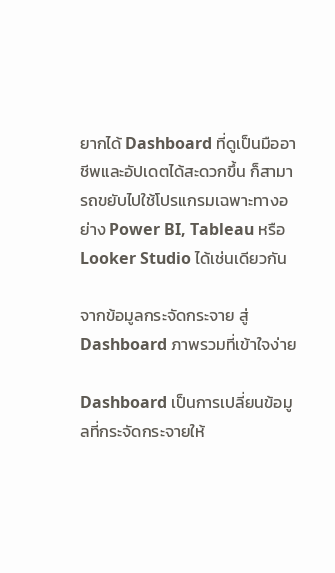ยากได้ Dashboard ที่ดูเป็นมืออาชีพและอัปเดตได้สะดวกขึ้น ก็สามารถขยับไปใช้โปรแกรมเฉพาะทางอย่าง Power BI, Tableau หรือ Looker Studio ได้เช่นเดียวกัน

จากข้อมูลกระจัดกระจาย สู่ Dashboard ภาพรวมที่เข้าใจง่าย

Dashboard เป็นการเปลี่ยนข้อมูลที่กระจัดกระจายให้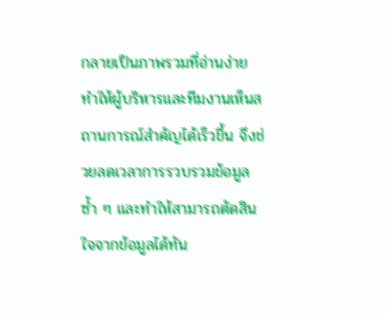กลายเป็นภาพรวมที่อ่านง่าย ทำให้ผู้บริหารและทีมงานเห็นสถานการณ์สำคัญได้เร็วขึ้น จึงช่วยลดเวลาการรวบรวมข้อมูลซ้ำ ๆ และทำให้สามารถตัดสินใจจากข้อมูลได้ทัน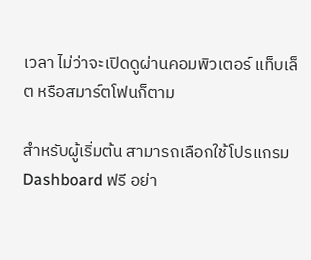เวลา ไม่ว่าจะเปิดดูผ่านคอมพิวเตอร์ แท็บเล็ต หรือสมาร์ตโฟนก็ตาม

สำหรับผู้เริ่มต้น สามารถเลือกใช้โปรแกรม Dashboard ฟรี อย่า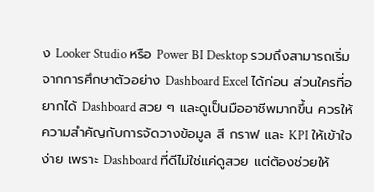ง Looker Studio หรือ Power BI Desktop รวมถึงสามารถเริ่มจากการศึกษาตัวอย่าง Dashboard Excel ได้ก่อน ส่วนใครที่อยากได้ Dashboard สวย ๆ และดูเป็นมืออาชีพมากขึ้น ควรให้ความสำคัญกับการจัดวางข้อมูล สี กราฟ และ KPI ให้เข้าใจง่าย เพราะ Dashboard ที่ดีไม่ใช่แค่ดูสวย แต่ต้องช่วยให้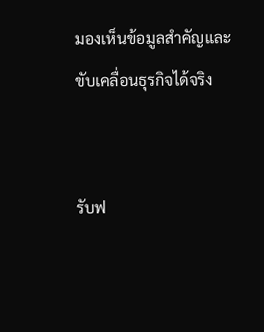มองเห็นข้อมูลสำคัญและขับเคลื่อนธุรกิจได้จริง


รับฟ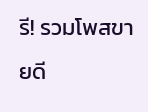รี! รวมโพสขายดี